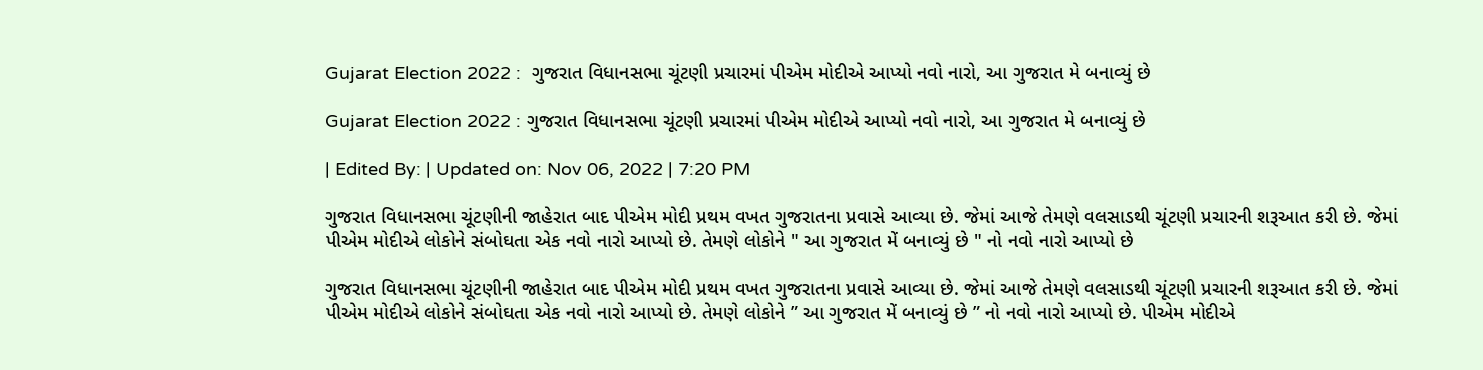Gujarat Election 2022 :  ગુજરાત વિધાનસભા ચૂંટણી પ્રચારમાં પીએમ મોદીએ આપ્યો નવો નારો, આ ગુજરાત મે બનાવ્યું છે

Gujarat Election 2022 : ગુજરાત વિધાનસભા ચૂંટણી પ્રચારમાં પીએમ મોદીએ આપ્યો નવો નારો, આ ગુજરાત મે બનાવ્યું છે

| Edited By: | Updated on: Nov 06, 2022 | 7:20 PM

ગુજરાત વિધાનસભા ચૂંટણીની જાહેરાત બાદ પીએમ મોદી પ્રથમ વખત ગુજરાતના પ્રવાસે આવ્યા છે. જેમાં આજે તેમણે વલસાડથી ચૂંટણી પ્રચારની શરૂઆત કરી છે. જેમાં પીએમ મોદીએ લોકોને સંબોઘતા એક નવો નારો આપ્યો છે. તેમણે લોકોને " આ ગુજરાત મેં બનાવ્યું છે " નો નવો નારો આપ્યો છે

ગુજરાત વિધાનસભા ચૂંટણીની જાહેરાત બાદ પીએમ મોદી પ્રથમ વખત ગુજરાતના પ્રવાસે આવ્યા છે. જેમાં આજે તેમણે વલસાડથી ચૂંટણી પ્રચારની શરૂઆત કરી છે. જેમાં પીએમ મોદીએ લોકોને સંબોઘતા એક નવો નારો આપ્યો છે. તેમણે લોકોને ” આ ગુજરાત મેં બનાવ્યું છે ” નો નવો નારો આપ્યો છે. પીએમ મોદીએ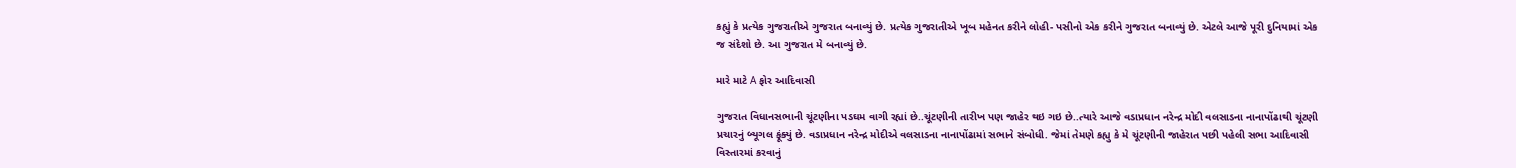કહ્યું કે પ્રત્યેક ગુજરાતીએ ગુજરાત બનાવ્યું છે. પ્રત્યેક ગુજરાતીએ ખૂબ મહેનત કરીને લોહી- પસીનો એક કરીને ગુજરાત બનાવ્યું છે. એટલે આજે પૂરી દુનિયામાં એક જ સંદેશો છે. આ ગુજરાત મે બનાવ્યું છે.

મારે માટે A ફોર આદિવાસી

ગુજરાત વિધાનસભાની ચૂંટણીના પડઘમ વાગી રહ્યાં છે..ચૂંટણીની તારીખ પણ જાહેર થઇ ગઇ છે..ત્યારે આજે વડાપ્રધાન નરેન્દ્ર મોદી વલસાડના નાનાપોંઢાથી ચૂંટણી પ્રચારનું બ્યૂગલ ફૂંક્યું છે. વડાપ્રધાન નરેન્દ્ર મોદીએ વલસાડના નાનાપોંઢામાં સભાને સંબોધી. જેમાં તેમણે કહ્યુ કે મે ચૂંટણીની જાહેરાત પછી પહેલી સભા આદિવાસી વિસ્તારમાં કરવાનું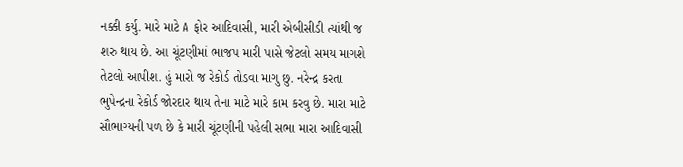નક્કી કર્યુ. મારે માટે A ફોર આદિવાસી, મારી એબીસીડી ત્યાંથી જ શરુ થાય છે. આ ચૂંટણીમાં ભાજપ મારી પાસે જેટલો સમય માગશે તેટલો આપીશ. હું મારો જ રેકોર્ડ તોડવા માગુ છુ. નરેન્દ્ર કરતા ભુપેન્દ્રના રેકોર્ડ જોરદાર થાય તેના માટે મારે કામ કરવુ છે. મારા માટે સૌભાગ્યની પળ છે કે મારી ચૂંટણીની પહેલી સભા મારા આદિવાસી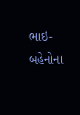ભાઇ-બહેનોના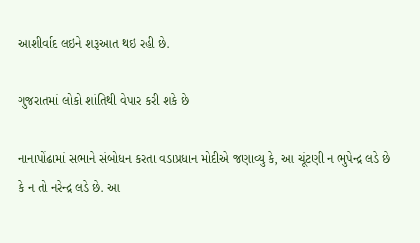આશીર્વાદ લઇને શરૂઆત થઇ રહી છે.

ગુજરાતમાં લોકો શાંતિથી વેપાર કરી શકે છે

નાનાપોંઢામાં સભાને સંબોધન કરતા વડાપ્રધાન મોદીએ જણાવ્યુ કે, આ ચૂંટણી ન ભુપેન્દ્ર લડે છે કે ન તો નરેન્દ્ર લડે છે. આ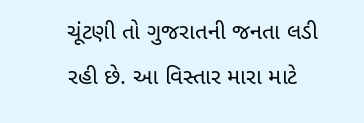ચૂંટણી તો ગુજરાતની જનતા લડી રહી છે. આ વિસ્તાર મારા માટે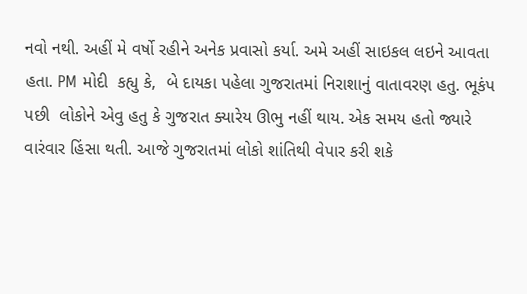નવો નથી. અહીં મે વર્ષો રહીને અનેક પ્રવાસો કર્યા. અમે અહીં સાઇકલ લઇને આવતા હતા. PM મોદી  કહ્યુ કે,  બે દાયકા પહેલા ગુજરાતમાં નિરાશાનું વાતાવરણ હતુ. ભૂકંપ  પછી  લોકોને એવુ હતુ કે ગુજરાત ક્યારેય ઊભુ નહીં થાય. એક સમય હતો જ્યારે વારંવાર હિંસા થતી. આજે ગુજરાતમાં લોકો શાંતિથી વેપાર કરી શકે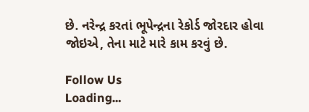છે. નરેન્દ્ર કરતાં ભૂપેન્દ્રના રેકોર્ડ જોરદાર હોવા જોઇએ, તેના માટે મારે કામ કરવું છે.

Follow Us
Loading...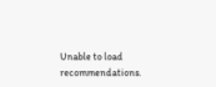Unable to load recommendations.